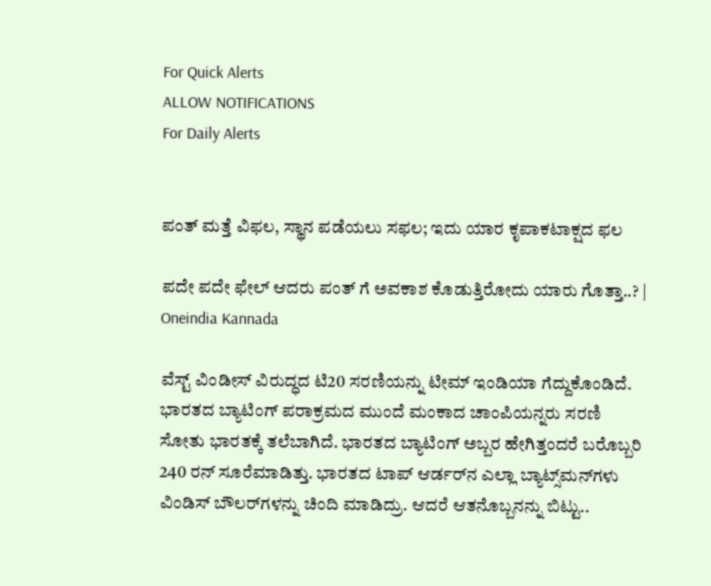For Quick Alerts
ALLOW NOTIFICATIONS
For Daily Alerts


ಪಂತ್ ಮತ್ತೆ ವಿಫಲ, ಸ್ಥಾನ ಪಡೆಯಲು ಸಫಲ; ಇದು ಯಾರ ಕೃಪಾಕಟಾಕ್ಷದ ಫಲ

ಪದೇ ಪದೇ ಫೇಲ್ ಆದರು ಪಂತ್ ಗೆ ಅವಕಾಶ ಕೊಡುತ್ತಿರೋದು ಯಾರು ಗೊತ್ತಾ..? | Oneindia Kannada

ವೆಸ್ಟ್‌ ವಿಂಡೀಸ್ ವಿರುದ್ಧದ ಟಿ20 ಸರಣಿಯನ್ನು ಟೀಮ್ ಇಂಡಿಯಾ ಗೆದ್ದುಕೊಂಡಿದೆ. ಭಾರತದ ಬ್ಯಾಟಿಂಗ್ ಪರಾಕ್ರಮದ ಮುಂದೆ ಮಂಕಾದ ಚಾಂಪಿಯನ್ನರು ಸರಣಿ ಸೋತು ಭಾರತಕ್ಕೆ ತಲೆಬಾಗಿದೆ. ಭಾರತದ ಬ್ಯಾಟಿಂಗ್ ಅಬ್ಬರ ಹೇಗಿತ್ತಂದರೆ ಬರೊಬ್ಬರಿ 240 ರನ್ ಸೂರೆಮಾಡಿತ್ತು. ಭಾರತದ ಟಾಪ್ ಆರ್ಡರ್‌ನ ಎಲ್ಲಾ ಬ್ಯಾಟ್ಸ್‌ಮನ್‌ಗಳು ವಿಂಡಿಸ್ ಬೌಲರ್‌ಗಳನ್ನು ಚಿಂದಿ ಮಾಡಿದ್ರು. ಆದರೆ ಆತನೊಬ್ಬನನ್ನು ಬಿಟ್ಟು..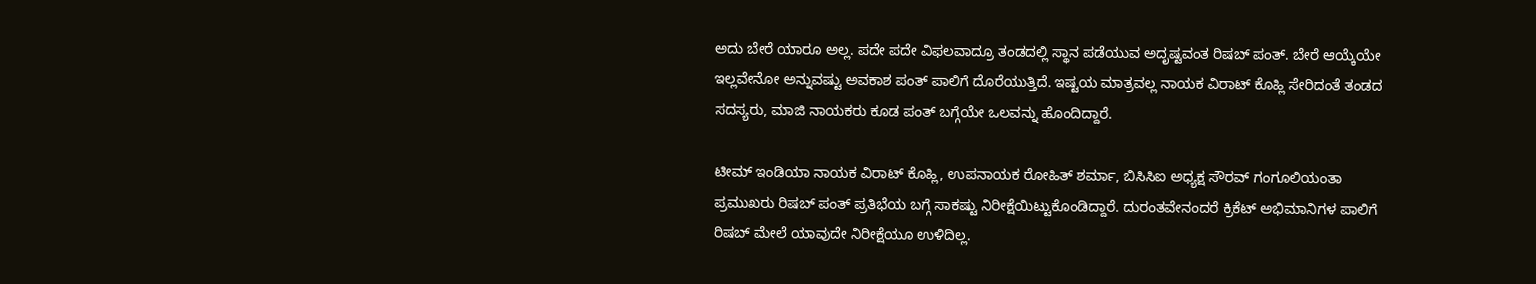ಅದು ಬೇರೆ ಯಾರೂ ಅಲ್ಲ. ಪದೇ ಪದೇ ವಿಫಲವಾದ್ರೂ ತಂಡದಲ್ಲಿ ಸ್ಥಾನ ಪಡೆಯುವ ಅದೃಷ್ಟವಂತ ರಿಷಬ್ ಪಂತ್. ಬೇರೆ ಆಯ್ಕೆಯೇ ಇಲ್ಲವೇನೋ ಅನ್ನುವಷ್ಟು ಅವಕಾಶ ಪಂತ್ ಪಾಲಿಗೆ ದೊರೆಯುತ್ತಿದೆ. ಇಷ್ಟಯ ಮಾತ್ರವಲ್ಲ ನಾಯಕ ವಿರಾಟ್ ಕೊಹ್ಲಿ ಸೇರಿದಂತೆ ತಂಡದ ಸದಸ್ಯರು, ಮಾಜಿ ನಾಯಕರು ಕೂಡ ಪಂತ್ ಬಗ್ಗೆಯೇ ಒಲವನ್ನು ಹೊಂದಿದ್ದಾರೆ.

ಟೀಮ್ ಇಂಡಿಯಾ ನಾಯಕ ವಿರಾಟ್ ಕೊಹ್ಲಿ, ಉಪನಾಯಕ ರೋಹಿತ್ ಶರ್ಮಾ, ಬಿಸಿಸಿಐ ಅಧ್ಯಕ್ಷ ಸೌರವ್ ಗಂಗೂಲಿಯಂತಾ ಪ್ರಮುಖರು ರಿಷಬ್ ಪಂತ್ ಪ್ರತಿಭೆಯ ಬಗ್ಗೆ ಸಾಕಷ್ಟು ನಿರೀಕ್ಷೆಯಿಟ್ಟುಕೊಂಡಿದ್ದಾರೆ. ದುರಂತವೇನಂದರೆ ಕ್ರಿಕೆಟ್ ಅಭಿಮಾನಿಗಳ ಪಾಲಿಗೆ ರಿಷಬ್ ಮೇಲೆ ಯಾವುದೇ ನಿರೀಕ್ಷೆಯೂ ಉಳಿದಿಲ್ಲ.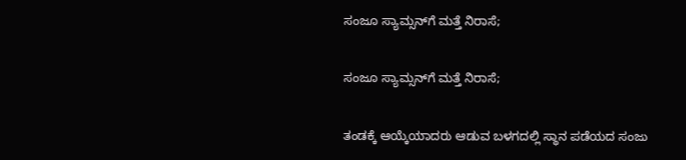ಸಂಜೂ ಸ್ಯಾಮ್ಸನ್‌ಗೆ ಮತ್ತೆ ನಿರಾಸೆ;

ಸಂಜೂ ಸ್ಯಾಮ್ಸನ್‌ಗೆ ಮತ್ತೆ ನಿರಾಸೆ;

ತಂಡಕ್ಕೆ ಆಯ್ಕೆಯಾದರು ಆಡುವ ಬಳಗದಲ್ಲಿ ಸ್ಥಾನ ಪಡೆಯದ ಸಂಜು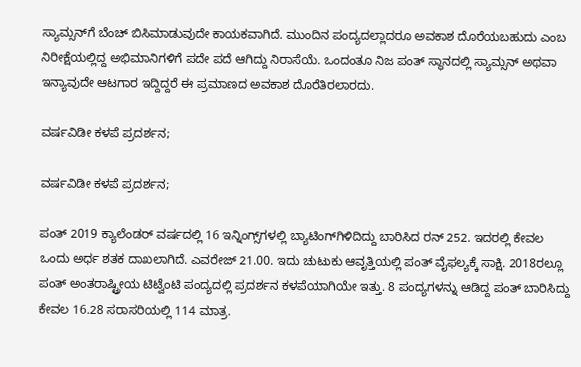ಸ್ಯಾಮ್ಸನ್‌ಗೆ ಬೆಂಚ್ ಬಿಸಿಮಾಡುವುದೇ ಕಾಯಕವಾಗಿದೆ. ಮುಂದಿನ ಪಂದ್ಯದಲ್ಲಾದರೂ ಅವಕಾಶ ದೊರೆಯಬಹುದು ಎಂಬ ನಿರೀಕ್ಷೆಯಲ್ಲಿದ್ದ ಅಭಿಮಾನಿಗಳಿಗೆ ಪದೇ ಪದೆ ಆಗಿದ್ದು ನಿರಾಸೆಯೆ. ಒಂದಂತೂ ನಿಜ ಪಂತ್ ಸ್ಥಾನದಲ್ಲಿ ಸ್ಯಾಮ್ಸನ್ ಅಥವಾ ಇನ್ಯಾವುದೇ ಆಟಗಾರ ಇದ್ದಿದ್ದರೆ ಈ ಪ್ರಮಾಣದ ಅವಕಾಶ ದೊರೆತಿರಲಾರದು.

ವರ್ಷವಿಡೀ ಕಳಪೆ ಪ್ರದರ್ಶನ;

ವರ್ಷವಿಡೀ ಕಳಪೆ ಪ್ರದರ್ಶನ;

ಪಂತ್ 2019 ಕ್ಯಾಲೆಂಡರ್ ವರ್ಷದಲ್ಲಿ 16 ಇನ್ನಿಂಗ್ಸ್‌ಗಳಲ್ಲಿ ಬ್ಯಾಟಿಂಗ್‌ಗಿಳಿದಿದ್ದು ಬಾರಿಸಿದ ರನ್ 252. ಇದರಲ್ಲಿ ಕೇವಲ ಒಂದು ಅರ್ಧ ಶತಕ ದಾಖಲಾಗಿದೆ. ಎವರೇಜ್ 21.00. ಇದು ಚುಟುಕು ಆವೃತ್ತಿಯಲ್ಲಿ ಪಂತ್ ವೈಫಲ್ಯಕ್ಕೆ ಸಾಕ್ಷಿ. 2018ರಲ್ಲೂ ಪಂತ್ ಅಂತರಾಷ್ಟ್ರೀಯ ಟಿಟ್ವೆಂಟಿ ಪಂದ್ಯದಲ್ಲಿ ಪ್ರದರ್ಶನ ಕಳಪೆಯಾಗಿಯೇ ಇತ್ತು. 8 ಪಂದ್ಯಗಳನ್ನು ಆಡಿದ್ದ ಪಂತ್ ಬಾರಿಸಿದ್ದು ಕೇವಲ 16.28 ಸರಾಸರಿಯಲ್ಲಿ 114 ಮಾತ್ರ.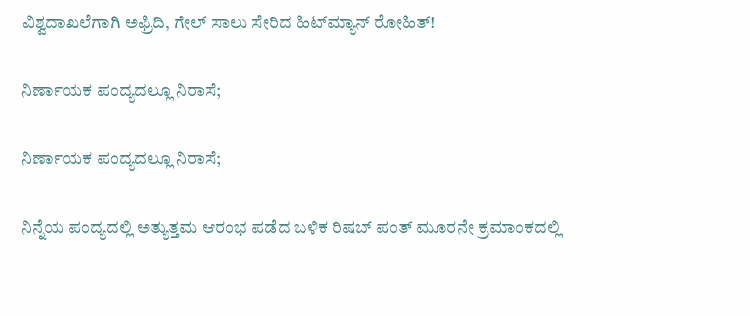ವಿಶ್ವದಾಖಲೆಗಾಗಿ ಅಫ್ರಿದಿ, ಗೇಲ್ ಸಾಲು ಸೇರಿದ ಹಿಟ್‌ಮ್ಯಾನ್ ರೋಹಿತ್!

ನಿರ್ಣಾಯಕ ಪಂದ್ಯದಲ್ಲೂ ನಿರಾಸೆ;

ನಿರ್ಣಾಯಕ ಪಂದ್ಯದಲ್ಲೂ ನಿರಾಸೆ;

ನಿನ್ನೆಯ ಪಂದ್ಯದಲ್ಲಿ ಅತ್ಯುತ್ತಮ ಆರಂಭ ಪಡೆದ ಬಳಿಕ ರಿಷಬ್ ಪಂತ್ ಮೂರನೇ ಕ್ರಮಾಂಕದಲ್ಲಿ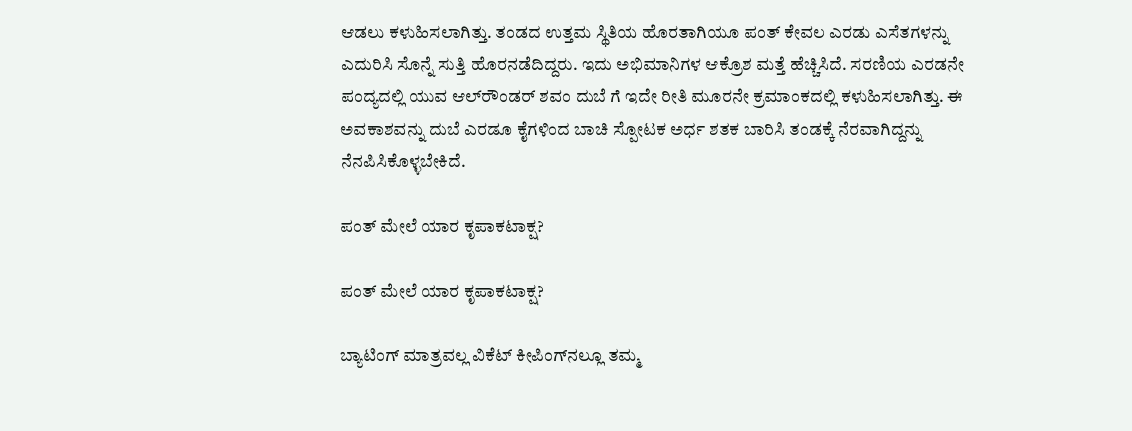ಆಡಲು ಕಳುಹಿಸಲಾಗಿತ್ತು. ತಂಡದ ಉತ್ತಮ ಸ್ಥಿತಿಯ ಹೊರತಾಗಿಯೂ ಪಂತ್ ಕೇವಲ ಎರಡು ಎಸೆತಗಳನ್ನು ಎದುರಿಸಿ ಸೊನ್ನೆ ಸುತ್ತಿ ಹೊರನಡೆದಿದ್ದರು. ಇದು ಅಭಿಮಾನಿಗಳ ಆಕ್ರೊಶ ಮತ್ತೆ ಹೆಚ್ಚಿಸಿದೆ. ಸರಣಿಯ ಎರಡನೇ ಪಂದ್ಯದಲ್ಲಿ ಯುವ ಆಲ್‌ರೌಂಡರ್ ಶವಂ ದುಬೆ ಗೆ ಇದೇ ರೀತಿ ಮೂರನೇ ಕ್ರಮಾಂಕದಲ್ಲಿ ಕಳುಹಿಸಲಾಗಿತ್ತು. ಈ ಅವಕಾಶವನ್ನು ದುಬೆ ಎರಡೂ ಕೈಗಳಿಂದ ಬಾಚಿ ಸ್ಪೋಟಕ ಅರ್ಧ ಶತಕ ಬಾರಿಸಿ ತಂಡಕ್ಕೆ ನೆರವಾಗಿದ್ದನ್ನು ನೆನಪಿಸಿಕೊಳ್ಳಬೇಕಿದೆ.

ಪಂತ್ ಮೇಲೆ ಯಾರ ಕೃಪಾಕಟಾಕ್ಷ?

ಪಂತ್ ಮೇಲೆ ಯಾರ ಕೃಪಾಕಟಾಕ್ಷ?

ಬ್ಯಾಟಿಂಗ್ ಮಾತ್ರವಲ್ಲ ವಿಕೆಟ್ ಕೀಪಿಂಗ್‌ನಲ್ಲೂ ತಮ್ಮ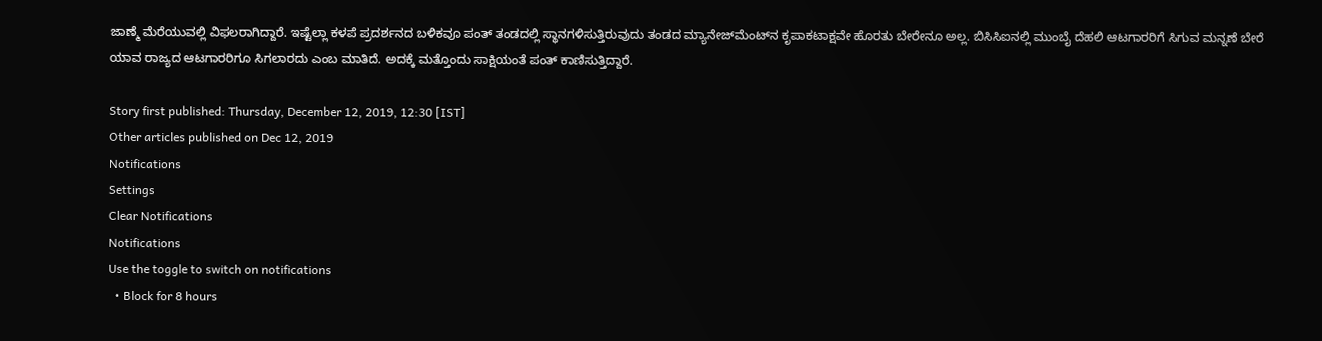ಜಾಣ್ಮೆ ಮೆರೆಯುವಲ್ಲಿ ವಿಫಲರಾಗಿದ್ದಾರೆ. ಇಷ್ಟೆಲ್ಲಾ ಕಳಪೆ ಪ್ರದರ್ಶನದ ಬಳಿಕವೂ ಪಂತ್ ತಂಡದಲ್ಲಿ ಸ್ಥಾನಗಳಿಸುತ್ತಿರುವುದು ತಂಡದ ಮ್ಯಾನೇಜ್‌ಮೆಂಟ್‌ನ ಕೃಪಾಕಟಾಕ್ಷವೇ ಹೊರತು ಬೇರೇನೂ ಅಲ್ಲ. ಬಿಸಿಸಿಐನಲ್ಲಿ ಮುಂಬೈ ದೆಹಲಿ ಆಟಗಾರರಿಗೆ ಸಿಗುವ ಮನ್ನಣೆ ಬೇರೆ ಯಾವ ರಾಜ್ಯದ ಆಟಗಾರರಿಗೂ ಸಿಗಲಾರದು ಎಂಬ ಮಾತಿದೆ. ಅದಕ್ಕೆ ಮತ್ತೊಂದು ಸಾಕ್ಷಿಯಂತೆ ಪಂತ್ ಕಾಣಿಸುತ್ತಿದ್ದಾರೆ.

Story first published: Thursday, December 12, 2019, 12:30 [IST]
Other articles published on Dec 12, 2019
Notifications
Settings
Clear Notifications
Notifications
Use the toggle to switch on notifications
  • Block for 8 hours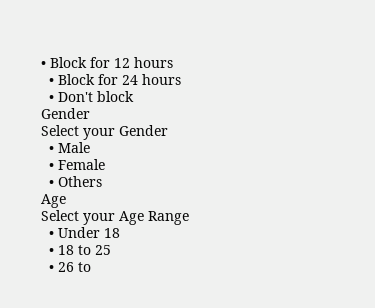• Block for 12 hours
  • Block for 24 hours
  • Don't block
Gender
Select your Gender
  • Male
  • Female
  • Others
Age
Select your Age Range
  • Under 18
  • 18 to 25
  • 26 to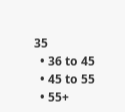35
  • 36 to 45
  • 45 to 55
  • 55+